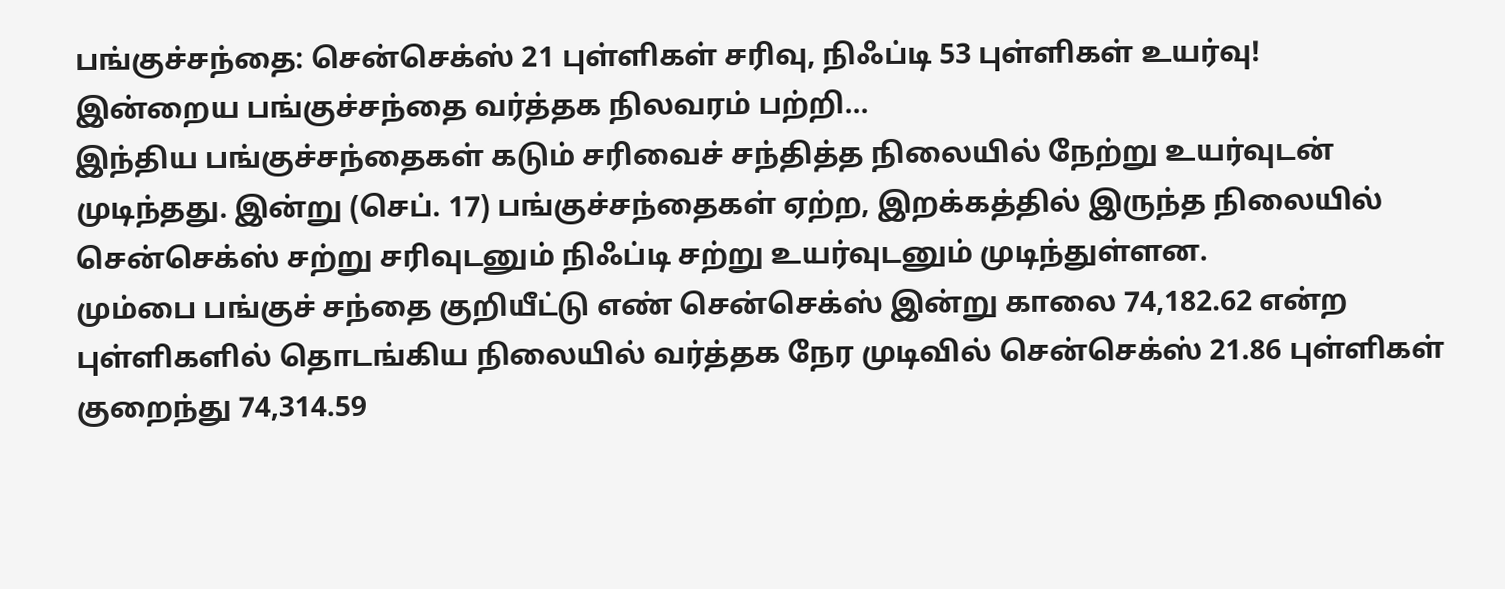பங்குச்சந்தை: சென்செக்ஸ் 21 புள்ளிகள் சரிவு, நிஃப்டி 53 புள்ளிகள் உயர்வு!
இன்றைய பங்குச்சந்தை வர்த்தக நிலவரம் பற்றி...
இந்திய பங்குச்சந்தைகள் கடும் சரிவைச் சந்தித்த நிலையில் நேற்று உயர்வுடன் முடிந்தது. இன்று (செப். 17) பங்குச்சந்தைகள் ஏற்ற, இறக்கத்தில் இருந்த நிலையில் சென்செக்ஸ் சற்று சரிவுடனும் நிஃப்டி சற்று உயர்வுடனும் முடிந்துள்ளன.
மும்பை பங்குச் சந்தை குறியீட்டு எண் சென்செக்ஸ் இன்று காலை 74,182.62 என்ற புள்ளிகளில் தொடங்கிய நிலையில் வர்த்தக நேர முடிவில் சென்செக்ஸ் 21.86 புள்ளிகள் குறைந்து 74,314.59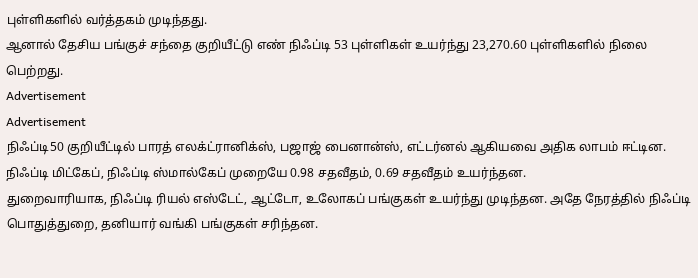புள்ளிகளில் வர்த்தகம் முடிந்தது.
ஆனால் தேசிய பங்குச் சந்தை குறியீட்டு எண் நிஃப்டி 53 புள்ளிகள் உயர்ந்து 23,270.60 புள்ளிகளில் நிலை பெற்றது.
Advertisement
Advertisement
நிஃப்டி50 குறியீட்டில் பாரத் எலக்ட்ரானிக்ஸ், பஜாஜ் பைனான்ஸ், எட்டர்னல் ஆகியவை அதிக லாபம் ஈட்டின.
நிஃப்டி மிட்கேப், நிஃப்டி ஸ்மால்கேப் முறையே 0.98 சதவீதம், 0.69 சதவீதம் உயர்ந்தன.
துறைவாரியாக, நிஃப்டி ரியல் எஸ்டேட், ஆட்டோ, உலோகப் பங்குகள் உயர்ந்து முடிந்தன. அதே நேரத்தில் நிஃப்டி பொதுத்துறை, தனியார் வங்கி பங்குகள் சரிந்தன.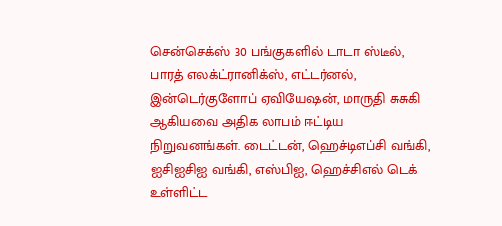சென்செக்ஸ் 30 பங்குகளில் டாடா ஸ்டீல், பாரத் எலக்ட்ரானிக்ஸ், எட்டர்னல், இன்டெர்குளோப் ஏவியேஷன், மாருதி சுசுகி ஆகியவை அதிக லாபம் ஈட்டிய நிறுவனங்கள். டைட்டன், ஹெச்டிஎப்சி வங்கி, ஐசிஐசிஐ வங்கி, எஸ்பிஐ, ஹெச்சிஎல் டெக் உள்ளிட்ட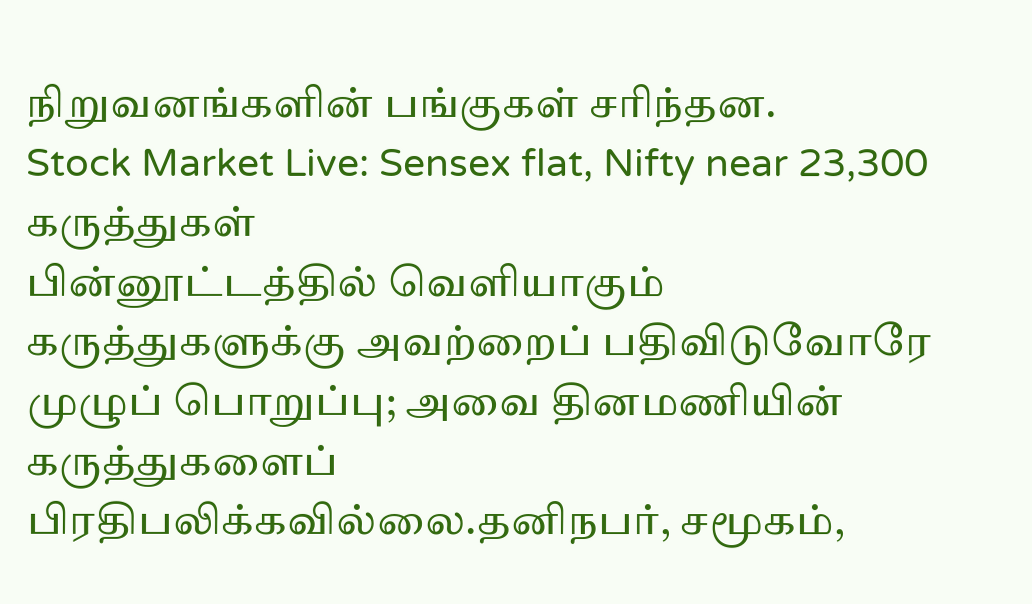நிறுவனங்களின் பங்குகள் சரிந்தன.
Stock Market Live: Sensex flat, Nifty near 23,300
கருத்துகள்
பின்னூட்டத்தில் வெளியாகும் கருத்துகளுக்கு அவற்றைப் பதிவிடுவோரே முழுப் பொறுப்பு; அவை தினமணியின் கருத்துகளைப் பிரதிபலிக்கவில்லை.தனிநபர், சமூகம்,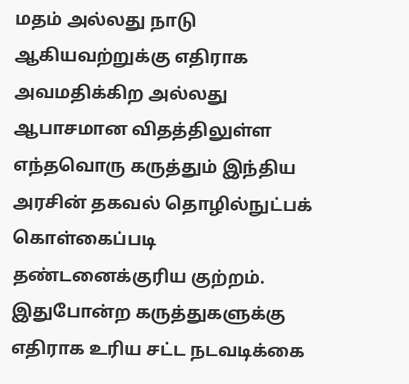மதம் அல்லது நாடு ஆகியவற்றுக்கு எதிராக அவமதிக்கிற அல்லது ஆபாசமான விதத்திலுள்ள எந்தவொரு கருத்தும் இந்திய அரசின் தகவல் தொழில்நுட்பக் கொள்கைப்படி தண்டனைக்குரிய குற்றம். இதுபோன்ற கருத்துகளுக்கு எதிராக உரிய சட்ட நடவடிக்கை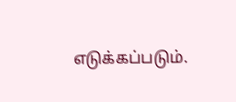எடுக்கப்படும்.